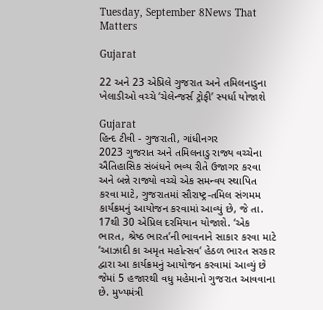Tuesday, September 8News That Matters

Gujarat

22 અને 23 એપ્રિલે ગુજરાત અને તમિલનાડુના ખેલાડીઓ વચ્ચે ‘ચેલેન્જર્સ ટ્રોફી’ સ્પર્ધા યોજાશે

Gujarat
હિન્દ ટીવી - ગુજરાતી, ગાંધીનગર            2023 ગુજરાત અને તમિલનાડુ રાજ્ય વચ્ચેના ઐતિહાસિક સંબંધને ભવ્ય રીતે ઉજાગર કરવા અને બન્ને રાજ્યો વચ્ચે એક સમન્વય સ્થાપિત કરવા માટે, ગુજરાતમાં સૌરાષ્ટ્ર-તમિલ સંગમમ કાર્યક્રમનું આયોજન કરવામાં આવ્યું છે, જે તા. 17થી 30 એપ્રિલ દરમિયાન યોજાશે. ‘એક ભારત, શ્રેષ્ઠ ભારત’ની ભાવનાને સાકાર કરવા માટે ‘આઝાદી કા અમૃત મહોત્સવ‘ હેઠળ ભારત સરકાર દ્વારા આ કાર્યક્રમનું આયોજન કરવામાં આવ્યું છે જેમાં 5 હજારથી વધુ મહેમાનો ગુજરાત આવવાના છે. મુખ્યમંત્રી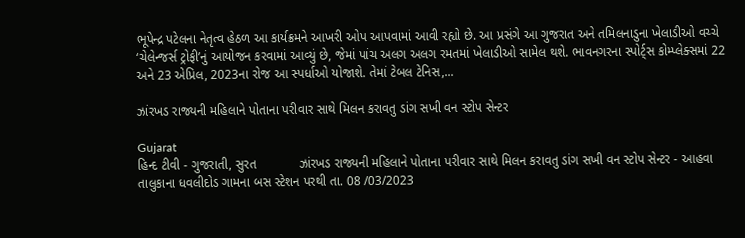ભૂપેન્દ્ર પટેલના નેતૃત્વ હેઠળ આ કાર્યક્રમને આખરી ઓપ આપવામાં આવી રહ્યો છે. આ પ્રસંગે આ ગુજરાત અને તમિલનાડુના ખેલાડીઓ વચ્ચે ‘ચેલેન્જર્સ ટ્રોફી’નું આયોજન કરવામાં આવ્યું છે, જેમાં પાંચ અલગ અલગ રમતમાં ખેલાડીઓ સામેલ થશે. ભાવનગરના સ્પોર્ટ્સ કોમ્પ્લેક્સમાં 22 અને 23 એપ્રિલ, 2023ના રોજ આ સ્પર્ધાઓ યોજાશે. તેમાં ટેબલ ટેનિસ,...

ઝાંરખડ રાજ્યની મહિલાને પોતાના પરીવાર સાથે મિલન કરાવતુ ડાંગ સખી વન સ્ટોપ સેન્ટર

Gujarat
હિન્દ ટીવી - ગુજરાતી, સુરત            ઝાંરખડ રાજ્યની મહિલાને પોતાના પરીવાર સાથે મિલન કરાવતુ ડાંગ સખી વન સ્ટોપ સેન્ટર - આહવા તાલુકાના ધવલીદોડ ગામના બસ સ્ટેશન પરથી તા. 08 /03/2023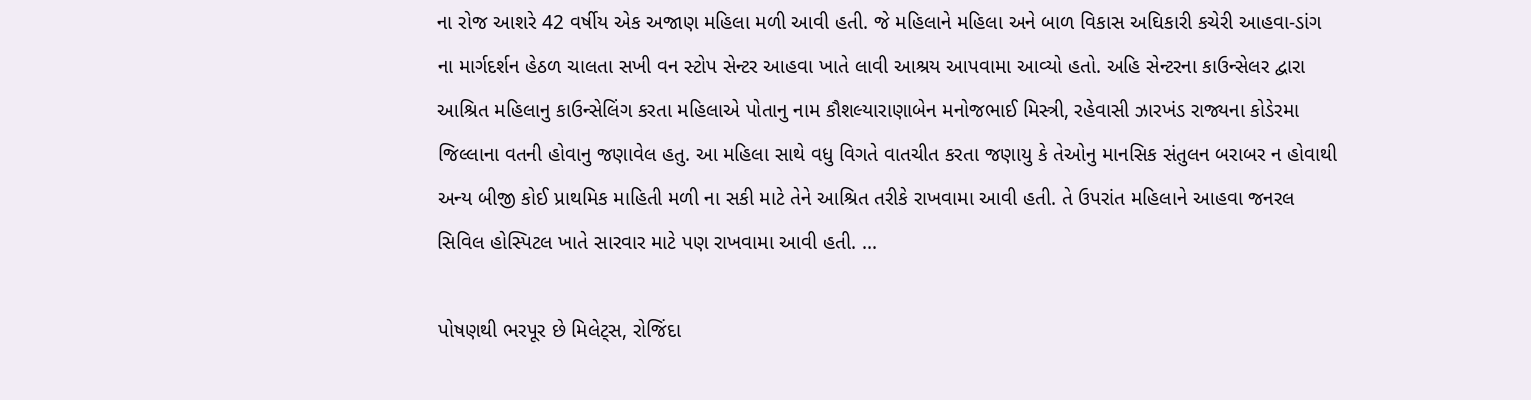ના રોજ આશરે 42 વર્ષીય એક અજાણ મહિલા મળી આવી હતી. જે મહિલાને મહિલા અને બાળ વિકાસ અઘિકારી કચેરી આહવા-ડાંગ ના માર્ગદર્શન હેઠળ ચાલતા સખી વન સ્ટોપ સેન્ટર આહવા ખાતે લાવી આશ્રય આપવામા આવ્યો હતો. અહિ સેન્ટરના કાઉન્સેલર દ્વારા આશ્રિત મહિલાનુ કાઉન્સેલિંગ કરતા મહિલાએ પોતાનુ નામ કૌશલ્યારાણાબેન મનોજભાઈ મિસ્ત્રી, રહેવાસી ઝારખંડ રાજ્યના કોડેરમા જિલ્લાના વતની હોવાનુ જણાવેલ હતુ. આ મહિલા સાથે વધુ વિગતે વાતચીત કરતા જણાયુ કે તેઓનુ માનસિક સંતુલન બરાબર ન હોવાથી અન્ય બીજી કોઈ પ્રાથમિક માહિતી મળી ના સકી માટે તેને આશ્રિત તરીકે રાખવામા આવી હતી. તે ઉપરાંત મહિલાને આહવા જનરલ સિવિલ હોસ્પિટલ ખાતે સારવાર માટે પણ રાખવામા આવી હતી. ...

પોષણથી ભરપૂર છે મિલેટ્સ, રોજિંદા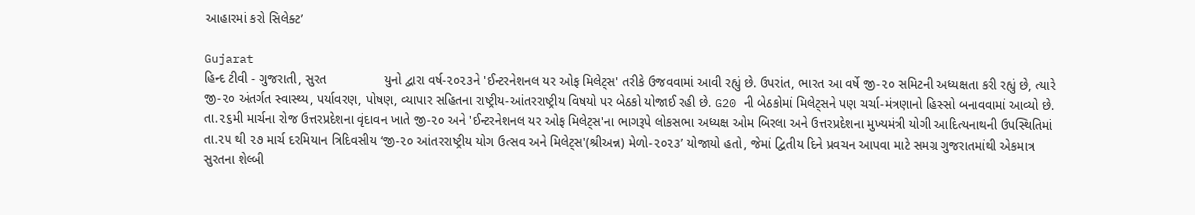આહારમાં કરો સિલેક્ટ’

Gujarat
હિન્દ ટીવી - ગુજરાતી, સુરત                યુનો દ્વારા વર્ષ-૨૦૨૩ને 'ઈન્ટરનેશનલ યર ઓફ મિલેટ્સ' તરીકે ઉજવવામાં આવી રહ્યું છે. ઉપરાંત, ભારત આ વર્ષે જી-૨૦ સમિટની અધ્યક્ષતા કરી રહ્યું છે, ત્યારે જી-૨૦ અંતર્ગત સ્વાસ્થ્ય, પર્યાવરણ, પોષણ, વ્યાપાર સહિતના રાષ્ટ્રીય-આંતરરાષ્ટ્રીય વિષયો પર બેઠકો યોજાઈ રહી છે. G20 ની બેઠકોમાં મિલેટ્સને પણ ચર્ચા-મંત્રણાનો હિસ્સો બનાવવામાં આવ્યો છે. તા.૨૬મી માર્ચના રોજ ઉત્તરપ્રદેશના વૃંદાવન ખાતે જી-૨૦ અને 'ઈન્ટરનેશનલ યર ઓફ મિલેટ્સ'ના ભાગરૂપે લોકસભા અધ્યક્ષ ઓમ બિરલા અને ઉત્તરપ્રદેશના મુખ્યમંત્રી યોગી આદિત્યનાથની ઉપસ્થિતિમાં તા.૨૫ થી ૨૭ માર્ચ દરમિયાન ત્રિદિવસીય ‘જી-૨૦ આંતરરાષ્ટ્રીય યોગ ઉત્સવ અને મિલેટ્સ'(શ્રીઅન્ન) મેળો-૨૦૨૩’ યોજાયો હતો, જેમાં દ્વિતીય દિને પ્રવચન આપવા માટે સમગ્ર ગુજરાતમાંથી એકમાત્ર સુરતના શેલ્બી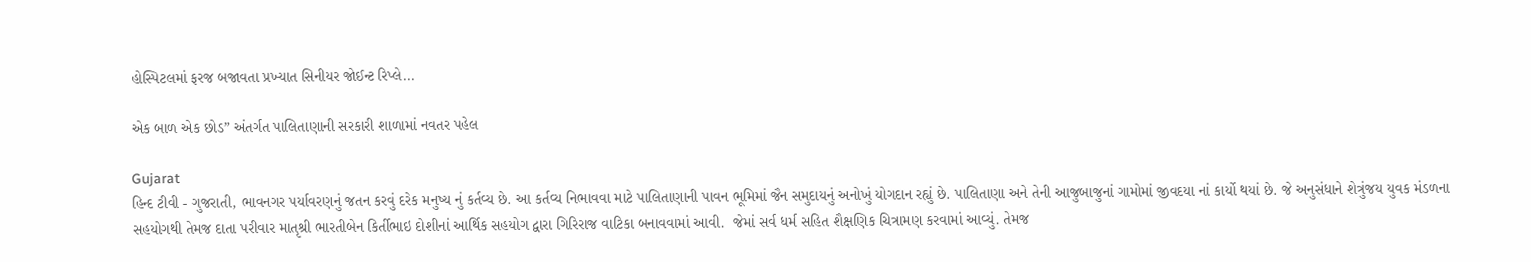હોસ્પિટલમાં ફરજ બજાવતા પ્રખ્યાત સિનીયર જોઈન્ટ રિપ્લે...

એક બાળ એક છોડ” અંતર્ગત પાલિતાણાની સરકારી શાળામાં નવતર પહેલ

Gujarat
હિન્દ ટીવી - ગુજરાતી, ભાવનગર પર્યાવરણનું જતન કરવું દરેક મનુષ્ય નું કર્તવ્ય છે. આ કર્તવ્ય નિભાવવા માટે પાલિતાણાની પાવન ભૂમિમાં જૈન સમુદાયનું અનોખું યોગદાન રહ્યું છે. પાલિતાણા અને તેની આજુબાજુનાં ગામોમાં જીવદયા નાં કાર્યો થયાં છે. જે અનુસંધાને શેત્રુંજય યુવક મંડળના સહયોગથી તેમજ દાતા પરીવાર માતૃશ્રી ભારતીબેન કિર્તીભાઇ દોશીનાં આર્થિક સહયોગ દ્વારા ગિરિરાજ વાટિકા બનાવવામાં આવી.  જેમાં સર્વ ધર્મ સહિત શૈક્ષણિક ચિત્રામણ કરવામાં આવ્યું. તેમજ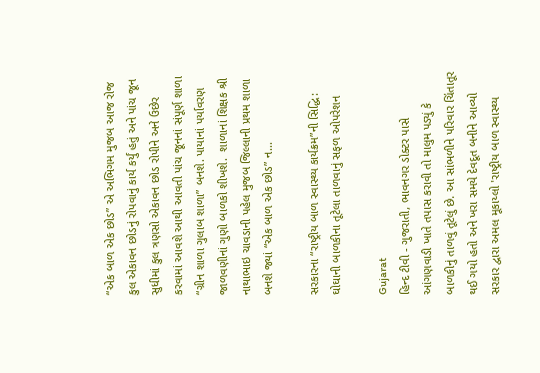“એક બાળ એક છોડ” એ અભિગમ મુજબ આજ રોજ કુલ એકાવન છોડનું રોપવાનું કાર્ય કર્યું હતું અને પાંચ જૂન સુધીમાં કુલ ત્રણસો એકાવન છોડ રોપીને અને ઉછેર કરવામાં આવશે આથી આવતી પાંચ જૂનનાં સંપૂર્ણ શાળા “ગ્રીન શાળા ગુલાબ શાળા” બનશે. પાયાનાં પર્યાવરણ જાળવણીનાં ગુણો બાળકો શીખશે.  શાળાનાં શિક્ષક શ્રી નાથાભાઇ ચાવડાની પહેલ મુજબ જિલ્લાની પ્રથમ શાળા બનશે જ્યાં “એક બાળ એક છોડ” ન...

સરકારના “રાષ્ટ્રીય બાળ સ્વાસ્થ્ય કાર્યક્રમ”ની સિદ્ધિ: ઘોઘાની બાળકીના તૂટેલા તાળવાનું સફળ ઓપરેશન

Gujarat
હિન્દ ટીવી - ગુજરાતી, ભાવનગર ડોક્ટર પાસે આંગણવાડી ખાતે તપાસ કરાવી તો માલુમ પડ્યું કે બાળકીનું તાળવું તૂટેલું છે. આ સાંભળીને પરિવાર ચિંતાતૂર થઈ ગયો હતો અને ખરા સમયે દેવદૂત બનીને આવ્યો સરકાર દ્વારા અમલ મૂકાય્લો 'રાષ્ટ્રીય બાળ સ્વાસ્થ્ય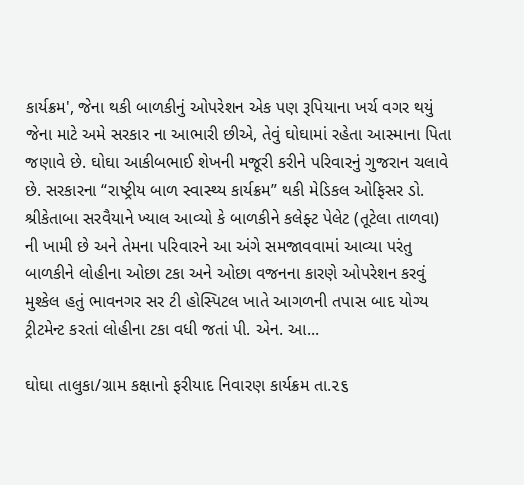કાર્યક્રમ', જેના થકી બાળકીનું ઓપરેશન એક પણ રૂપિયાના ખર્ચ વગર થયું જેના માટે અમે સરકાર ના આભારી છીએ, તેવું ઘોઘામાં રહેતા આસ્માના પિતા જણાવે છે. ઘોઘા આકીબભાઈ શેખની મજૂરી કરીને પરિવારનું ગુજરાન ચલાવે છે. સરકારના “રાષ્ટ્રીય બાળ સ્વાસ્થ્ય કાર્યક્રમ” થકી મેડિકલ ઓફિસર ડો. શ્રીકેતાબા સરવૈયાને ખ્યાલ આવ્યો કે બાળકીને કલેફ્ટ પેલેટ (તૂટેલા તાળવા) ની ખામી છે અને તેમના પરિવારને આ અંગે સમજાવવામાં આવ્યા પરંતુ બાળકીને લોહીના ઓછા ટકા અને ઓછા વજનના કારણે ઓપરેશન કરવું મુશ્કેલ હતું ભાવનગર સર ટી હોસ્પિટલ ખાતે આગળની તપાસ બાદ યોગ્ય ટ્રીટમેન્ટ કરતાં લોહીના ટકા વધી જતાં પી. એન. આ...

ઘોઘા તાલુકા/ગ્રામ કક્ષાનો ફરીયાદ નિવારણ કાર્યક્રમ તા.૨૬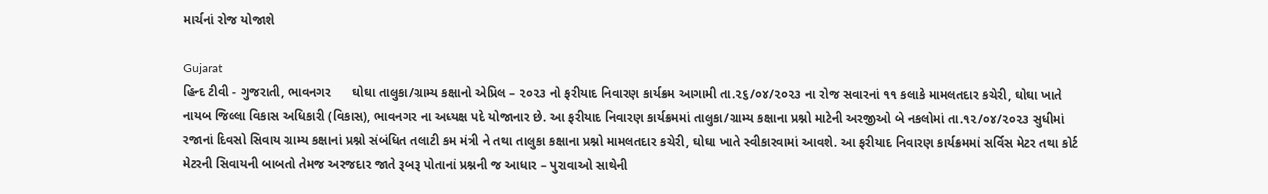માર્ચનાં રોજ યોજાશે

Gujarat
હિન્દ ટીવી - ગુજરાતી, ભાવનગર      ઘોઘા તાલુકા/ગ્રામ્ય કક્ષાનો એપ્રિલ – ૨૦૨૩ નો ફરીયાદ નિવારણ કાર્યક્રમ આગામી તા.૨૬/૦૪/૨૦૨૩ ના રોજ સવારનાં ૧૧ કલાકે મામલતદાર કચેરી, ઘોઘા ખાતે નાયબ જિલ્લા વિકાસ અધિકારી (વિકાસ), ભાવનગર ના અધ્યક્ષ પદે યોજાનાર છે. આ ફરીયાદ નિવારણ કાર્યક્રમમાં તાલુકા/ગ્રામ્ય કક્ષાના પ્રશ્નો માટેની અરજીઓ બે નકલોમાં તા.૧૨/૦૪/૨૦૨૩ સુધીમાં રજાનાં દિવસો સિવાય ગ્રામ્ય કક્ષાનાં પ્રશ્નો સંબંધિત તલાટી કમ મંત્રી ને તથા તાલુકા કક્ષાના પ્રશ્નો મામલતદાર કચેરી, ઘોઘા ખાતે સ્વીકારવામાં આવશે. આ ફરીયાદ નિવારણ કાર્યક્રમમાં સર્વિસ મેટર તથા કોર્ટ મેટરની સિવાયની બાબતો તેમજ અરજદાર જાતે રૂબરૂ પોતાનાં પ્રશ્નની જ આધાર – પુરાવાઓ સાથેની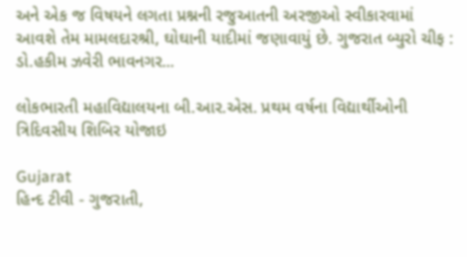અને એક જ વિષયને લગતા પ્રશ્નની રજુઆતની અરજીઓ સ્વીકારવામાં આવશે તેમ મામલદારશ્રી, ઘોઘાની યાદીમાં જણાવાયું છે. ગુજરાત બ્યુરો ચીફ : ડો.હકીમ ઝવેરી ભાવનગર...

લોકભારતી મહાવિદ્યાલયના બી.આર.એસ. પ્રથમ વર્ષના વિદ્યાર્થીઓની ત્રિદિવસીય શિબિર યોજાઇ

Gujarat
હિન્દ ટીવી - ગુજરાતી,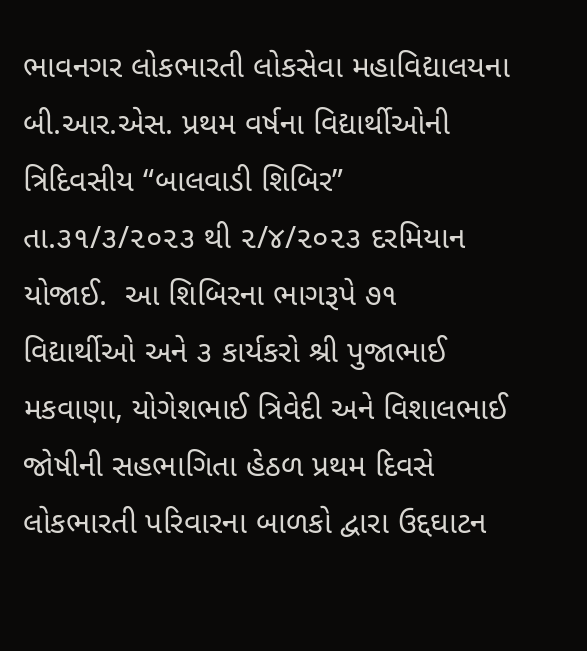ભાવનગર લોકભારતી લોકસેવા મહાવિદ્યાલયના બી.આર.એસ. પ્રથમ વર્ષના વિદ્યાર્થીઓની ત્રિદિવસીય “બાલવાડી શિબિર” તા.૩૧/૩/૨૦૨૩ થી ૨/૪/૨૦૨૩ દરમિયાન યોજાઈ.  આ શિબિરના ભાગરૂપે ૭૧ વિદ્યાર્થીઓ અને ૩ કાર્યકરો શ્રી પુજાભાઈ મકવાણા, યોગેશભાઈ ત્રિવેદી અને વિશાલભાઈ જોષીની સહભાગિતા હેઠળ પ્રથમ દિવસે લોકભારતી પરિવારના બાળકો દ્વારા ઉદ્દઘાટન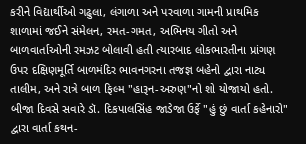કરીને વિદ્યાર્થીઓ ગઢુલા, લંગાળા અને પરવાળા ગામની પ્રાથમિક શાળામાં જઈને સંમેલન, રમત-ગમત, અભિનય ગીતો અને બાળવાર્તાઓની રમઝટ બોલાવી હતી ત્યારબાદ લોકભારતીના પ્રાંગણ ઉપર દક્ષિણમૂર્તિ બાળમંદિર ભાવનગરના તજજ્ઞ બહેનો દ્વારા નાટ્ય તાલીમ, અને રાત્રે બાળ ફિલ્મ "હારૂન-અરુણ"નો શો યોજાયો હતો. બીજા દિવસે સવારે ડૉ. દિકપાલસિંહ જાડેજા ઉર્ફે "હું છું વાર્તા કહેનારો" દ્વારા વાર્તા કથન-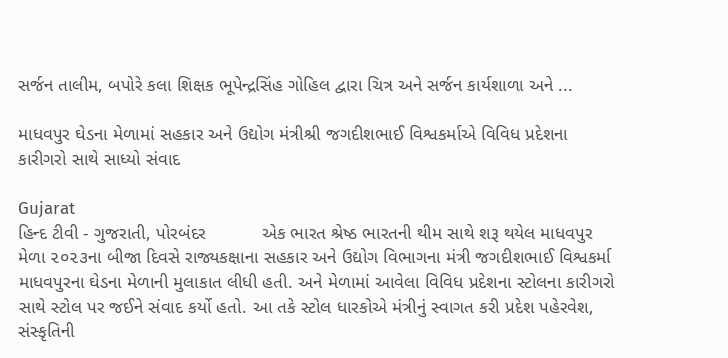સર્જન તાલીમ, બપોરે કલા શિક્ષક ભૂપેન્દ્રસિંહ ગોહિલ દ્વારા ચિત્ર અને સર્જન કાર્યશાળા અને ...

માધવપુર ઘેડના મેળામાં સહકાર અને ઉદ્યોગ મંત્રીશ્રી જગદીશભાઈ વિશ્વકર્માએ વિવિધ પ્રદેશના કારીગરો સાથે સાધ્યો સંવાદ

Gujarat
હિન્દ ટીવી - ગુજરાતી, પોરબંદર           એક ભારત શ્રેષ્ઠ ભારતની થીમ સાથે શરૂ થયેલ માધવપુર મેળા ૨૦૨૩ના બીજા દિવસે રાજ્યકક્ષાના સહકાર અને ઉદ્યોગ વિભાગના મંત્રી જગદીશભાઈ વિશ્વકર્મા માધવપુરના ઘેડના મેળાની મુલાકાત લીધી હતી. અને મેળામાં આવેલા વિવિધ પ્રદેશના સ્ટોલના કારીગરો સાથે સ્ટોલ પર જઈને સંવાદ કર્યો હતો. આ તકે સ્ટોલ ધારકોએ મંત્રીનું સ્વાગત કરી પ્રદેશ પહેરવેશ, સંસ્કૃતિની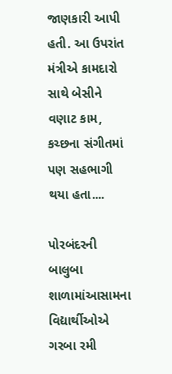જાણકારી આપી હતી. આ ઉપરાંત મંત્રીએ કામદારો સાથે બેસીને વણાટ કામ, કચ્છના સંગીતમાં પણ સહભાગી થયા હતા....

પોરબંદરની બાલુબા શાળામાંઆસામના વિદ્યાર્થીઓએ ગરબા રમી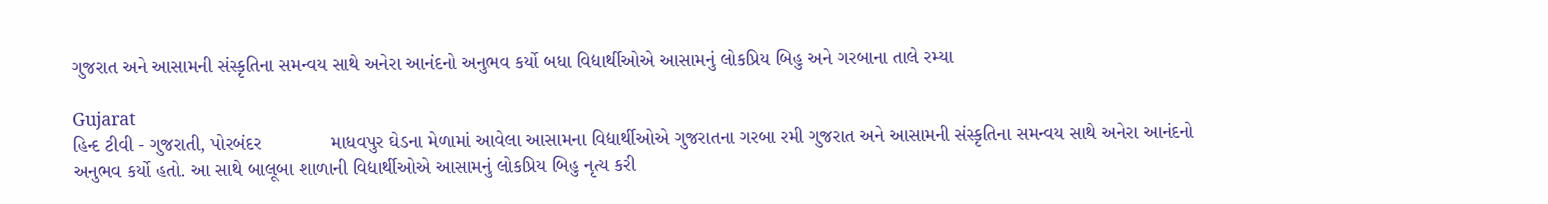ગુજરાત અને આસામની સંસ્કૃતિના સમન્વય સાથે અનેરા આનંદનો અનુભવ કર્યો બધા વિદ્યાર્થીઓએ આસામનું લોકપ્રિય બિહુ અને ગરબાના તાલે રમ્યા

Gujarat
હિન્દ ટીવી - ગુજરાતી, પોરબંદર             માધવપુર ઘેડના મેળામાં આવેલા આસામના વિદ્યાર્થીઓએ ગુજરાતના ગરબા રમી ગુજરાત અને આસામની સંસ્કૃતિના સમન્વય સાથે અનેરા આનંદનો અનુભવ કર્યો હતો. આ સાથે બાલૂબા શાળાની વિદ્યાર્થીઓએ આસામનું લોકપ્રિય બિહુ નૃત્ય કરી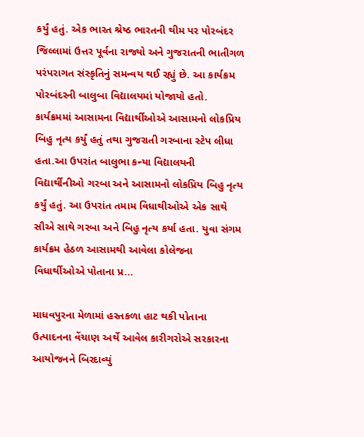કર્યું હતું. એક ભારત શ્રેષ્ઠ ભારતની થીમ પર પોરબંદર જિલ્લામાં ઉત્તર પૂર્વના રાજ્યો અને ગુજરાતની ભાતીગળ પરંપરાગત સંસ્કૃતિનું સમન્વય થઈ રહ્યું છે. આ કાર્યક્રમ પોરબંદરની બાલુબા વિદ્યાલયમાં યોજાયો હતો. કાર્યક્રમમાં આસામના વિદ્યાર્થીઓએ આસામનો લોકપ્રિય બિહુ નૃત્ય કર્યું હતું તથા ગુજરાતી ગરબાના સ્ટેપ લીધા હતા.આ ઉપરાંત બાલુભા કન્યા વિદ્યાલયની વિદ્યાર્થીનીઓ ગરબા અને આસામનો લોકપ્રિય બિહુ નૃત્ય કર્યું હતું. આ ઉપરાંત તમામ વિધાથીઓએ એક સાથે સૌએ સાથે ગરબા અને બિહુ નૃત્ય કર્યા હતા. યુવા સંગમ કાર્યક્રમ હેઠળ આસામથી આવેલા કોલેજના વિધાર્થીઓએ પોતાના પ્ર...

માધવપુરના મેળામાં હસ્તકળા હાટ થકી પોતાના ઉત્પાદનના વેંચાણ અર્થે આવેલ કારીગરોએ સરકારના આયોજનને બિરદાવ્યું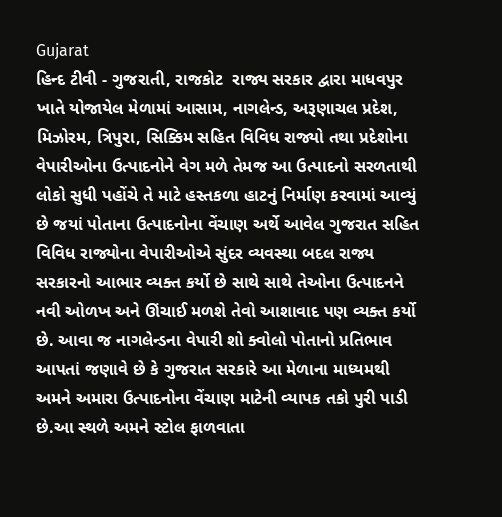Gujarat
હિન્દ ટીવી - ગુજરાતી, રાજકોટ  રાજ્ય સરકાર દ્વારા માધવપુર ખાતે યોજાયેલ મેળામાં આસામ, નાગલેન્ડ, અરૂણાચલ પ્રદેશ, મિઝોરમ, ત્રિપુરા, સિક્કિમ સહિત વિવિધ રાજ્યો તથા પ્રદેશોના વેપારીઓના ઉત્પાદનોને વેગ મળે તેમજ આ ઉત્પાદનો સરળતાથી લોકો સુધી પહોંચે તે માટે હસ્તકળા હાટનું નિર્માણ કરવામાં આવ્યું છે જયાં પોતાના ઉત્પાદનોના વેંચાણ અર્થે આવેલ ગુજરાત સહિત વિવિધ રાજ્યોના વેપારીઓએ સુંદર વ્યવસ્થા બદલ રાજ્ય સરકારનો આભાર વ્યક્ત કર્યો છે સાથે સાથે તેઓના ઉત્પાદનને નવી ઓળખ અને ઊંચાઈ મળશે તેવો આશાવાદ પણ વ્યક્ત કર્યો છે. આવા જ નાગલેન્ડના વેપારી શો ક્વોલો પોતાનો પ્રતિભાવ આપતાં જણાવે છે કે ગુજરાત સરકારે આ મેળાના માધ્યમથી અમને અમારા ઉત્પાદનોના વેંચાણ માટેની વ્યાપક તકો પુરી પાડી છે.આ સ્થળે અમને સ્ટોલ ફાળવાતા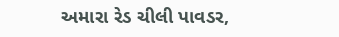અમારા રેડ ચીલી પાવડર,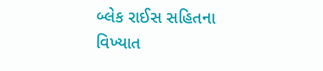બ્લેક રાઈસ સહિતના વિખ્યાત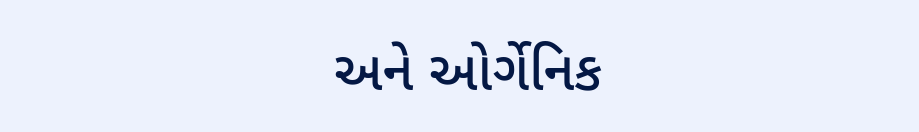અને ઓર્ગેનિક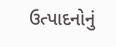ઉત્પાદનોનું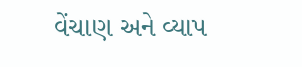વેંચાણ અને વ્યાપ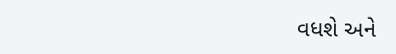વધશે અને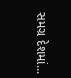સમગ્ર દેશમાં...